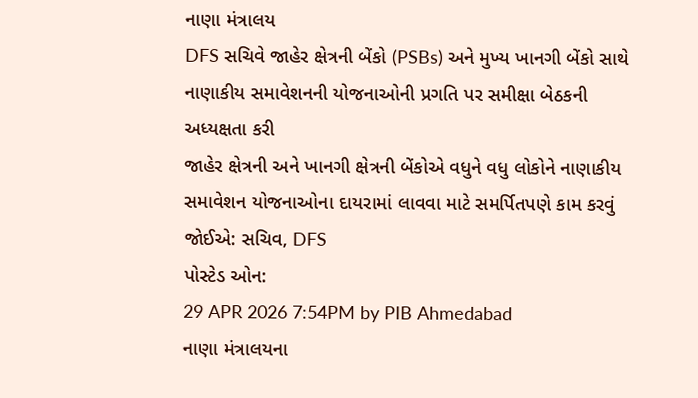નાણા મંત્રાલય
DFS સચિવે જાહેર ક્ષેત્રની બેંકો (PSBs) અને મુખ્ય ખાનગી બેંકો સાથે નાણાકીય સમાવેશનની યોજનાઓની પ્રગતિ પર સમીક્ષા બેઠકની અધ્યક્ષતા કરી
જાહેર ક્ષેત્રની અને ખાનગી ક્ષેત્રની બેંકોએ વધુને વધુ લોકોને નાણાકીય સમાવેશન યોજનાઓના દાયરામાં લાવવા માટે સમર્પિતપણે કામ કરવું જોઈએ: સચિવ, DFS
પોસ્ટેડ ઓન:
29 APR 2026 7:54PM by PIB Ahmedabad
નાણા મંત્રાલયના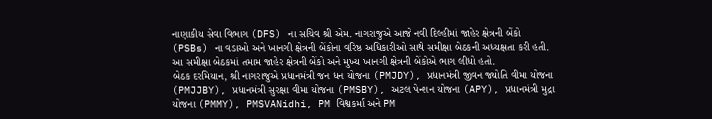નાણાકીય સેવા વિભાગ (DFS) ના સચિવ શ્રી એમ. નાગરાજુએ આજે નવી દિલ્હીમાં જાહેર ક્ષેત્રની બેંકો (PSBs) ના વડાઓ અને ખાનગી ક્ષેત્રની બેંકોના વરિષ્ઠ અધિકારીઓ સાથે સમીક્ષા બેઠકની અધ્યક્ષતા કરી હતી. આ સમીક્ષા બેઠકમાં તમામ જાહેર ક્ષેત્રની બેંકો અને મુખ્ય ખાનગી ક્ષેત્રની બેંકોએ ભાગ લીધો હતો.
બેઠક દરમિયાન, શ્રી નાગરાજુએ પ્રધાનમંત્રી જન ધન યોજના (PMJDY), પ્રધાનમંત્રી જીવન જ્યોતિ વીમા યોજના (PMJJBY), પ્રધાનમંત્રી સુરક્ષા વીમા યોજના (PMSBY), અટલ પેન્શન યોજના (APY), પ્રધાનમંત્રી મુદ્રા યોજના (PMMY), PMSVANidhi, PM વિશ્વકર્મા અને PM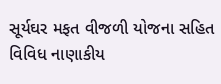સૂર્યઘર મફત વીજળી યોજના સહિત વિવિધ નાણાકીય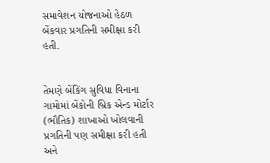સમાવેશન યોજનાઓ હેઠળ બેંકવાર પ્રગતિની સમીક્ષા કરી હતી.


તેમણે બેંકિંગ સુવિધા વિનાના ગામોમાં બેંકોની બ્રિક એન્ડ મોર્ટાર (ભૌતિક) શાખાઓ ખોલવાની પ્રગતિની પણ સમીક્ષા કરી હતી અને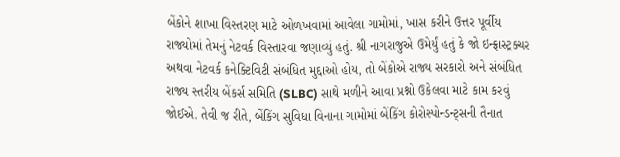બેંકોને શાખા વિસ્તરણ માટે ઓળખવામાં આવેલા ગામોમાં, ખાસ કરીને ઉત્તર પૂર્વીય રાજ્યોમાં તેમનું નેટવર્ક વિસ્તારવા જણાવ્યું હતું. શ્રી નાગરાજુએ ઉમેર્યું હતું કે જો ઇન્ફ્રાસ્ટ્રક્ચર અથવા નેટવર્ક કનેક્ટિવિટી સંબંધિત મુદ્દાઓ હોય, તો બેંકોએ રાજ્ય સરકારો અને સંબંધિત રાજ્ય સ્તરીય બેંકર્સ સમિતિ (SLBC) સાથે મળીને આવા પ્રશ્નો ઉકેલવા માટે કામ કરવું જોઈએ. તેવી જ રીતે, બેંકિંગ સુવિધા વિનાના ગામોમાં બેંકિંગ કોરોસ્પોન્ડન્ટ્સની તૈનાત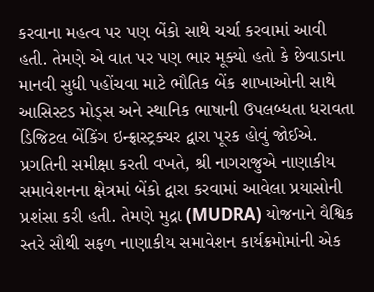કરવાના મહત્વ પર પણ બેંકો સાથે ચર્ચા કરવામાં આવી હતી. તેમણે એ વાત પર પણ ભાર મૂક્યો હતો કે છેવાડાના માનવી સુધી પહોંચવા માટે ભૌતિક બેંક શાખાઓની સાથે આસિસ્ટડ મોડ્સ અને સ્થાનિક ભાષાની ઉપલબ્ધતા ધરાવતા ડિજિટલ બેંકિંગ ઇન્ફ્રાસ્ટ્રક્ચર દ્વારા પૂરક હોવું જોઈએ.
પ્રગતિની સમીક્ષા કરતી વખતે, શ્રી નાગરાજુએ નાણાકીય સમાવેશનના ક્ષેત્રમાં બેંકો દ્વારા કરવામાં આવેલા પ્રયાસોની પ્રશંસા કરી હતી. તેમણે મુદ્રા (MUDRA) યોજનાને વૈશ્વિક સ્તરે સૌથી સફળ નાણાકીય સમાવેશન કાર્યક્રમોમાંની એક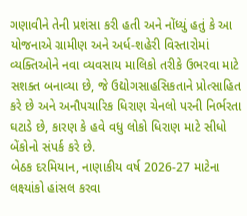ગણાવીને તેની પ્રશંસા કરી હતી અને નોંધ્યું હતું કે આ યોજનાએ ગ્રામીણ અને અર્ધ-શહેરી વિસ્તારોમાં વ્યક્તિઓને નવા વ્યવસાય માલિકો તરીકે ઉભરવા માટે સશક્ત બનાવ્યા છે, જે ઉદ્યોગસાહસિકતાને પ્રોત્સાહિત કરે છે અને અનૌપચારિક ધિરાણ ચેનલો પરની નિર્ભરતા ઘટાડે છે, કારણ કે હવે વધુ લોકો ધિરાણ માટે સીધો બેંકોનો સંપર્ક કરે છે.
બેઠક દરમિયાન, નાણાકીય વર્ષ 2026-27 માટેના લક્ષ્યાંકો હાંસલ કરવા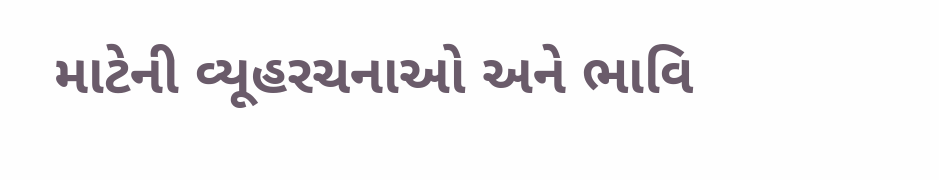માટેની વ્યૂહરચનાઓ અને ભાવિ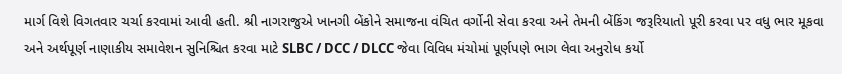માર્ગ વિશે વિગતવાર ચર્ચા કરવામાં આવી હતી. શ્રી નાગરાજુએ ખાનગી બેંકોને સમાજના વંચિત વર્ગોની સેવા કરવા અને તેમની બેંકિંગ જરૂરિયાતો પૂરી કરવા પર વધુ ભાર મૂકવા અને અર્થપૂર્ણ નાણાકીય સમાવેશન સુનિશ્ચિત કરવા માટે SLBC / DCC / DLCC જેવા વિવિધ મંચોમાં પૂર્ણપણે ભાગ લેવા અનુરોધ કર્યો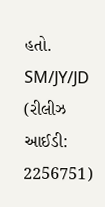હતો.
SM/JY/JD
(રીલીઝ આઈડી: 2256751)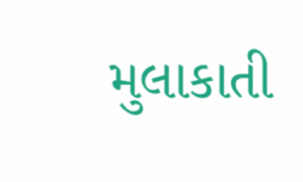મુલાકાતી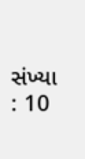સંખ્યા : 10